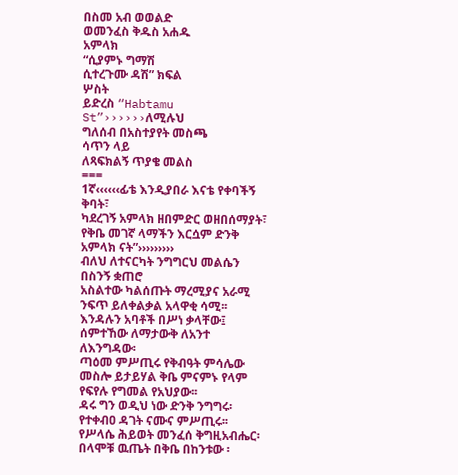በስመ አብ ወወልድ
ወመንፈስ ቅዱስ አሐዱ
አምላክ
“ሲያምኑ ግማሽ
ሲተረጉሙ ዳሽ” ክፍል
ሦስት
ይድረስ “Habtamu St”››››››ለሚሉህ
ግለሰብ በአስተያየት መስጫ
ሳጥን ላይ
ለጻፍክልኝ ጥያቄ መልስ
===
1ኛ‹‹‹‹‹‹ፊቴ እንዲያበራ እናቴ የቀባችኝ ቅባት፣
ካደረገኝ አምላክ ዘበምድር ወዘበሰማያት፣
የቅቤ መገኛ ላማችን እርሷም ድንቅ አምላክ ናት”›››››››››
ብለህ ለተናርካት ንግግርህ መልሴን በስንኝ ቋጠሮ
አስልተው ካልሰጡት ማረሚያና አራሚ
ንፍጥ ይለቀልቃል አላዋቂ ሳሚ፡፡
እንዳሉን አባቶች በሥነ ቃላቸው፤
ሰምተኸው ለማታውቅ ለአንተ ለእንግዳው፡
ጣዕመ ምሥጢሩ የቅብዓት ምሳሌው
መስሎ ይታይሃል ቅቤ ምናምኑ የላም የፍየሉ የግመል የአህያው፡፡
ዳሩ ግን ወዲህ ነው ድንቅ ንግግሩ፡
የተቀብዐ ዳገት ናሙና ምሥጢሩ፡፡
የሥላሴ ሕይወት መንፈሰ ቅግዚአብሔር፡
በላሞቹ ዉጤት በቅቤ በከንቱው ፡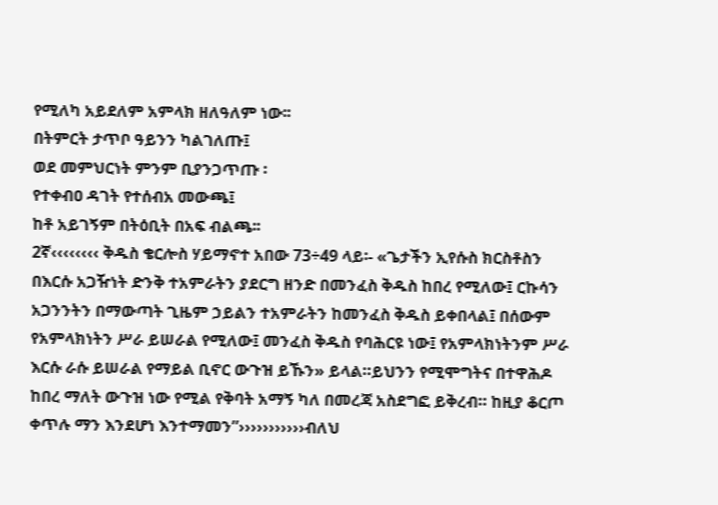የሚለካ አይደለም አምላክ ዘለዓለም ነው፡፡
በትምርት ታጥቦ ዓይንን ካልገለጡ፤
ወደ መምህርነት ምንም ቢያንጋጥጡ ፡
የተቀብዐ ዳገት የተሰብአ መውጫ፤
ከቶ አይገኝም በትዕቢት በአፍ ብልጫ፡፡
2ኛ‹‹‹‹‹‹‹‹ ቅዱስ ቄርሎስ ሃይማኖተ አበው 73÷49 ላይ፡- «ጌታችን ኢየሱስ ክርስቶስን በእርሱ አጋዥነት ድንቅ ተአምራትን ያደርግ ዘንድ በመንፈስ ቅዱስ ከበረ የሚለው፤ ርኩሳን አጋንንትን በማውጣት ጊዜም ኃይልን ተአምራትን ከመንፈስ ቅዱስ ይቀበላል፤ በሰውም የአምላክነትን ሥራ ይሠራል የሚለው፤ መንፈስ ቅዱስ የባሕርዩ ነው፤ የአምላክነትንም ሥራ እርሱ ራሱ ይሠራል የማይል ቢኖር ውጉዝ ይኹን» ይላል።ይህንን የሚሞግትና በተዋሕዶ ከበረ ማለት ውጉዝ ነው የሚል የቅባት አማኝ ካለ በመረጃ አስደግፎ ይቅረብ። ከዚያ ቆርጦ ቀጥሉ ማን እንደሆነ እንተማመን”›››››››››››ብለህ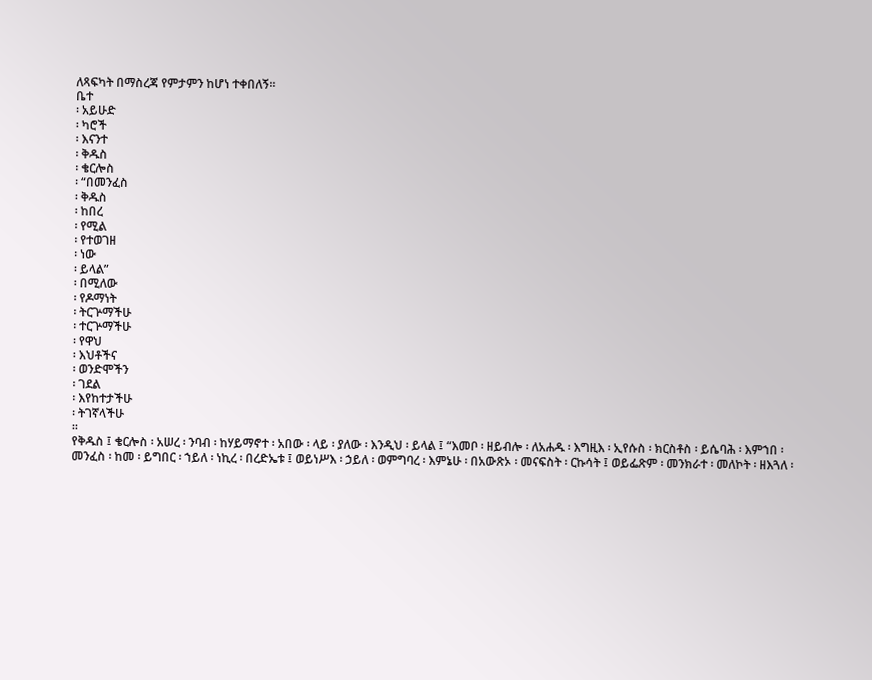ለጻፍካት በማስረጃ የምታምን ከሆነ ተቀበለኝ፡፡
ቤተ
፡ አይሁድ
፡ ካሮች
፡ እናንተ
፡ ቅዱስ
፡ ቄርሎስ
፡ “በመንፈስ
፡ ቅዱስ
፡ ከበረ
፡ የሚል
፡ የተወገዘ
፡ ነው
፡ ይላል”
፡ በሚለው
፡ የዶማነት
፡ ትርጕማችሁ
፡ ተርጕማችሁ
፡ የዋህ
፡ እህቶችና
፡ ወንድሞችን
፡ ገደል
፡ እየከተታችሁ
፡ ትገኛላችሁ
፡፡
የቅዱስ ፤ ቄርሎስ ፡ አሠረ ፡ ንባብ ፡ ከሃይማኖተ ፡ አበው ፡ ላይ ፡ ያለው ፡ እንዲህ ፡ ይላል ፤ “እመቦ ፡ ዘይብሎ ፡ ለአሐዱ ፡ እግዚእ ፡ ኢየሱስ ፡ ክርስቶስ ፡ ይሴባሕ ፡ እምኀበ ፡ መንፈስ ፡ ከመ ፡ ይግበር ፡ ኀይለ ፡ ነኪረ ፡ በረድኤቱ ፤ ወይነሥእ ፡ ኃይለ ፡ ወምግባረ ፡ እምኔሁ ፡ በአውጽኦ ፡ መናፍስት ፡ ርኩሳት ፤ ወይፌጽም ፡ መንክራተ ፡ መለኮት ፡ ዘእጓለ ፡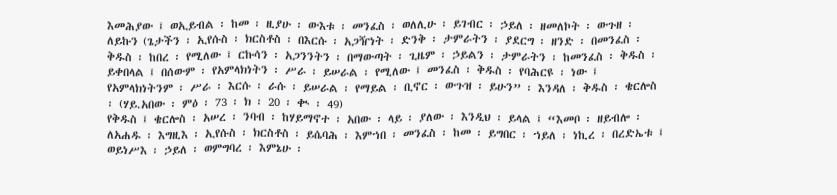እመሕያው ፤ ወኢይብል ፡ ከመ ፡ ዚያሁ ፡ ውእቱ ፡ መንፈስ ፡ ወለሊሁ ፡ ይገብር ፡ ኃይለ ፡ ዘመለኮት ፡ ውጉዘ ፡ ለይኩን (ጌታችን ፡ ኢየሱስ ፡ ክርስቶስ ፡ በእርሱ ፡ አጋዥነት ፡ ድንቅ ፡ ታምራትን ፡ ያደርግ ፡ ዘንድ ፡ በመንፈስ ፡ ቅዱስ ፡ ከበረ ፡ የሚለው ፤ ርኩሳን ፡ አጋንንትን ፡ በማውጣት ፡ ጊዜም ፡ ኃይልን ፡ ታምራትን ፡ ከመንፈስ ፡ ቅዱስ ፡ ይቀበላል ፤ በሰውም ፡ የአምላክነትን ፡ ሥራ ፡ ይሠራል ፡ የሚለው ፤ መንፈስ ፡ ቅዱስ ፡ የባሕርዩ ፡ ነው ፤ የአምላክነትንም ፡ ሥራ ፡ እርሱ ፡ ራሱ ፡ ይሠራል ፡ የማይል ፡ ቢኖር ፡ ውጉዝ ፡ ይሁን” ፡ እንዳለ ፡ ቅዱስ ፡ ቄርሎስ ፡ (ሃይ.አበው ፡ ምዕ ፡ 73 ፡ ክ ፡ 20 ፡ ቊ ፡ 49)
የቅዱስ ፤ ቄርሎስ ፡ አሠረ ፡ ንባብ ፡ ከሃይማኖተ ፡ አበው ፡ ላይ ፡ ያለው ፡ እንዲህ ፡ ይላል ፤ “እመቦ ፡ ዘይብሎ ፡ ለአሐዱ ፡ እግዚእ ፡ ኢየሱስ ፡ ክርስቶስ ፡ ይሴባሕ ፡ እምኀበ ፡ መንፈስ ፡ ከመ ፡ ይግበር ፡ ኀይለ ፡ ነኪረ ፡ በረድኤቱ ፤ ወይነሥእ ፡ ኃይለ ፡ ወምግባረ ፡ እምኔሁ ፡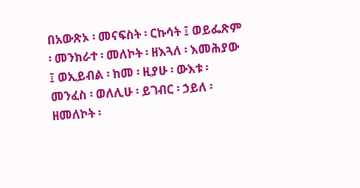በአውጽኦ ፡ መናፍስት ፡ ርኩሳት ፤ ወይፌጽም ፡ መንክራተ ፡ መለኮት ፡ ዘእጓለ ፡ እመሕያው ፤ ወኢይብል ፡ ከመ ፡ ዚያሁ ፡ ውእቱ ፡ መንፈስ ፡ ወለሊሁ ፡ ይገብር ፡ ኃይለ ፡ ዘመለኮት ፡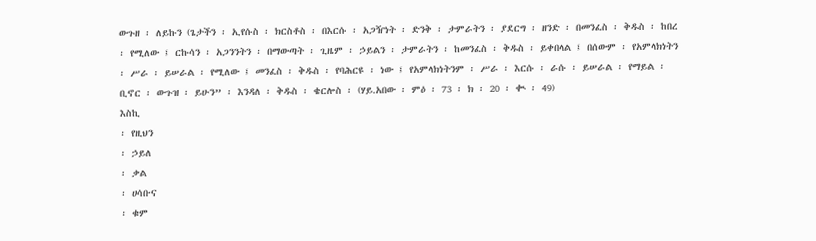ውጉዘ ፡ ለይኩን (ጌታችን ፡ ኢየሱስ ፡ ክርስቶስ ፡ በእርሱ ፡ አጋዥነት ፡ ድንቅ ፡ ታምራትን ፡ ያደርግ ፡ ዘንድ ፡ በመንፈስ ፡ ቅዱስ ፡ ከበረ ፡ የሚለው ፤ ርኩሳን ፡ አጋንንትን ፡ በማውጣት ፡ ጊዜም ፡ ኃይልን ፡ ታምራትን ፡ ከመንፈስ ፡ ቅዱስ ፡ ይቀበላል ፤ በሰውም ፡ የአምላክነትን ፡ ሥራ ፡ ይሠራል ፡ የሚለው ፤ መንፈስ ፡ ቅዱስ ፡ የባሕርዩ ፡ ነው ፤ የአምላክነትንም ፡ ሥራ ፡ እርሱ ፡ ራሱ ፡ ይሠራል ፡ የማይል ፡ ቢኖር ፡ ውጉዝ ፡ ይሁን” ፡ እንዳለ ፡ ቅዱስ ፡ ቄርሎስ ፡ (ሃይ.አበው ፡ ምዕ ፡ 73 ፡ ክ ፡ 20 ፡ ቊ ፡ 49)
እስኪ
፡ የዚህን
፡ ኃይለ
፡ ቃል
፡ ሀሳቡና
፡ ቁም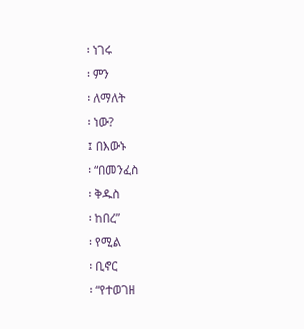፡ ነገሩ
፡ ምን
፡ ለማለት
፡ ነው?
፤ በእውኑ
፡ “በመንፈስ
፡ ቅዱስ
፡ ከበረ”
፡ የሚል
፡ ቢኖር
፡ “የተወገዘ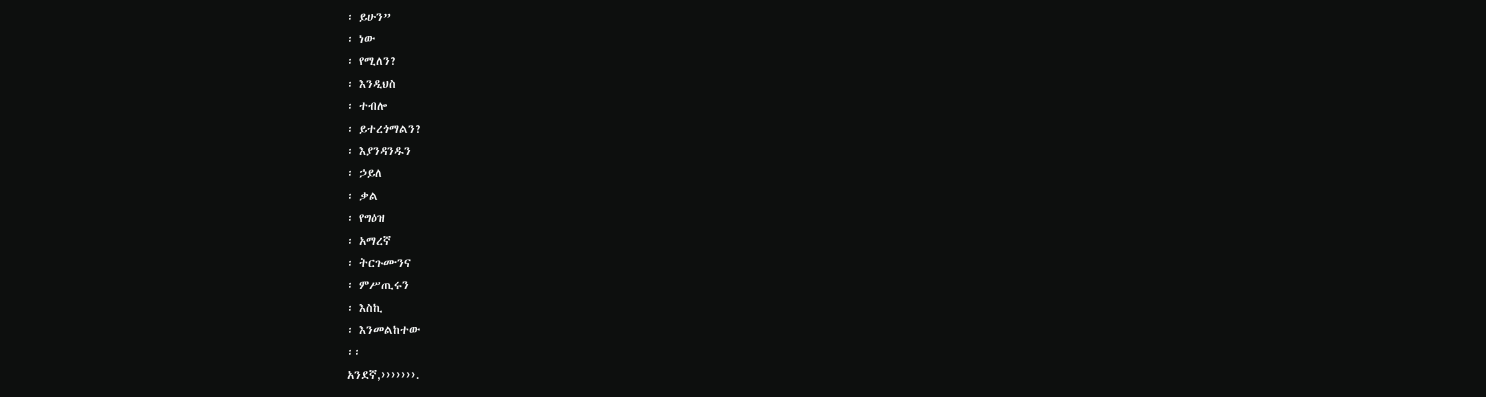፡ ይሁን”
፡ ነው
፡ የሚለን?
፡ እንዲህስ
፡ ተብሎ
፡ ይተረጎማልን?
፡ እያንዳንዱን
፡ ኃይለ
፡ ቃል
፡ የግዕዝ
፡ አማረኛ
፡ ትርጉሙንና
፡ ምሥጢሩን
፡ እስኪ
፡ እንመልከተው
፡፡
አንደኛ,›››››››.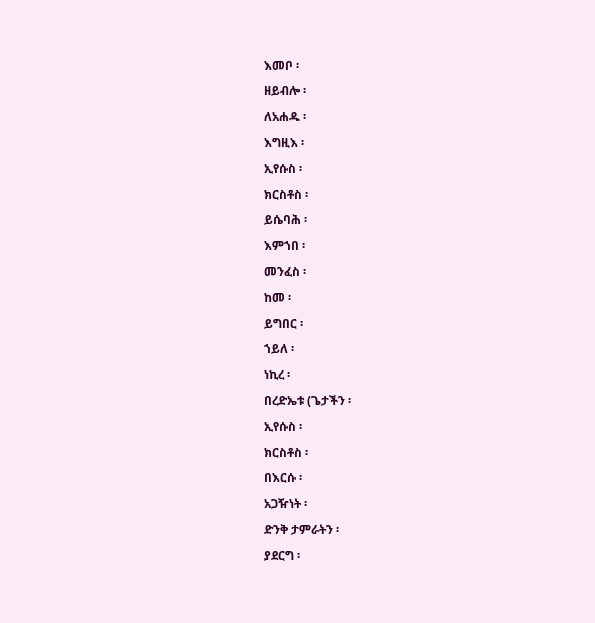እመቦ ፡
ዘይብሎ ፡
ለአሐዱ ፡
እግዚእ ፡
ኢየሱስ ፡
ክርስቶስ ፡
ይሴባሕ ፡
እምኀበ ፡
መንፈስ ፡
ከመ ፡
ይግበር ፡
ኀይለ ፡
ነኪረ ፡
በረድኤቱ (ጌታችን ፡
ኢየሱስ ፡
ክርስቶስ ፡
በእርሱ ፡
አጋዥነት ፡
ድንቅ ታምራትን ፡
ያደርግ ፡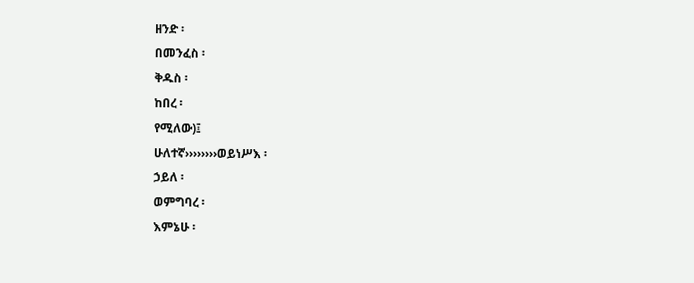ዘንድ ፡
በመንፈስ ፡
ቅዱስ ፡
ከበረ ፡
የሚለው)፤
ሁለተኛ››››››››ወይነሥእ ፡
ኃይለ ፡
ወምግባረ ፡
እምኔሁ ፡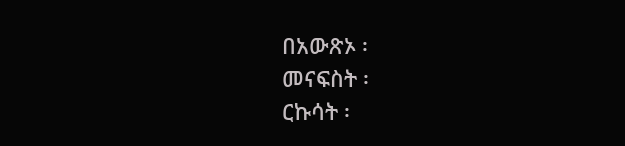በአውጽኦ ፡
መናፍስት ፡
ርኩሳት ፡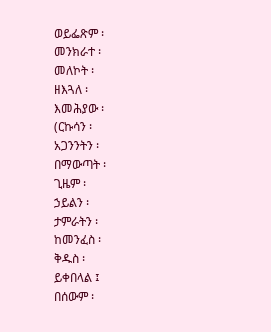ወይፌጽም ፡
መንክራተ ፡
መለኮት ፡
ዘእጓለ ፡
እመሕያው ፡
(ርኩሳን ፡
አጋንንትን ፡
በማውጣት ፡
ጊዜም ፡
ኃይልን ፡
ታምራትን ፡
ከመንፈስ ፡
ቅዱስ ፡
ይቀበላል ፤
በሰውም ፡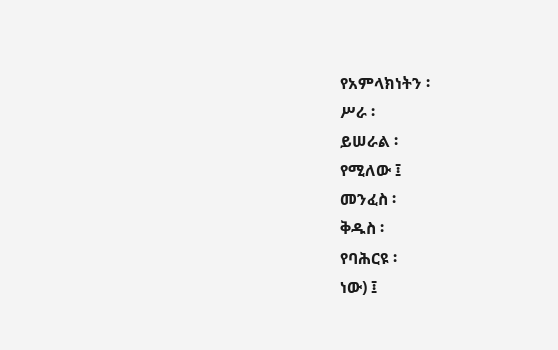የአምላክነትን ፡
ሥራ ፡
ይሠራል ፡
የሚለው ፤
መንፈስ ፡
ቅዱስ ፡
የባሕርዩ ፡
ነው) ፤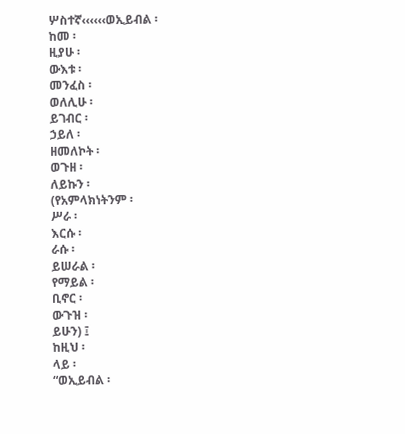ሦስተኛ‹‹‹‹‹‹ወኢይብል ፡
ከመ ፡
ዚያሁ ፡
ውእቱ ፡
መንፈስ ፡
ወለሊሁ ፡
ይገብር ፡
ኃይለ ፡
ዘመለኮት ፡
ወጉዘ ፡
ለይኩን ፡
(የአምላክነትንም ፡
ሥራ ፡
እርሱ ፡
ራሱ ፡
ይሠራል ፡
የማይል ፡
ቢኖር ፡
ውጉዝ ፡
ይሁን) ፤
ከዚህ ፡
ላይ ፡
“ወኢይብል ፡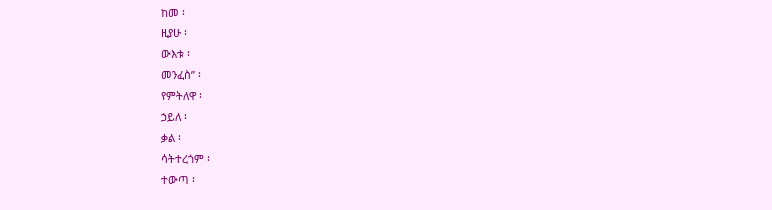ከመ ፡
ዚያሁ ፡
ውእቱ ፡
መንፈስ” ፡
የምትለዋ ፡
ኃይለ ፡
ቃል ፡
ሳትተረጎም ፡
ተውጣ ፡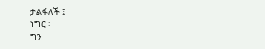ታልፋለች ፤
ነግር ፡
ግን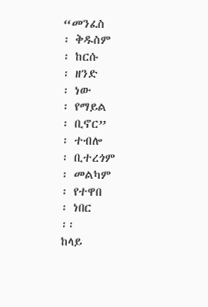“መንፈስ
፡ ቅዱስም
፡ ከርሱ
፡ ዘንድ
፡ ነው
፡ የማይል
፡ ቢኖር”
፡ ተብሎ
፡ ቢተረጎም
፡ መልካም
፡ የተዋበ
፡ ነበር
፡፡
ከላይ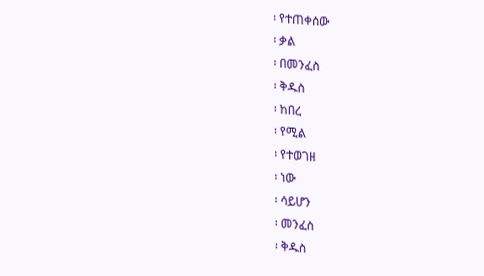፡ የተጠቀሰው
፡ ቃል
፡ በመንፈስ
፡ ቅዱስ
፡ ከበረ
፡ የሚል
፡ የተወገዘ
፡ ነው
፡ ሳይሆን
፡ መንፈስ
፡ ቅዱስ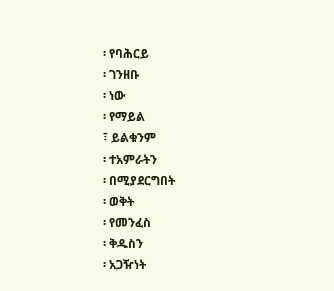፡ የባሕርይ
፡ ገንዘቡ
፡ ነው
፡ የማይል
፣ ይልቁንም
፡ ተአምራትን
፡ በሚያደርግበት
፡ ወቅት
፡ የመንፈስ
፡ ቅዱስን
፡ አጋዥነት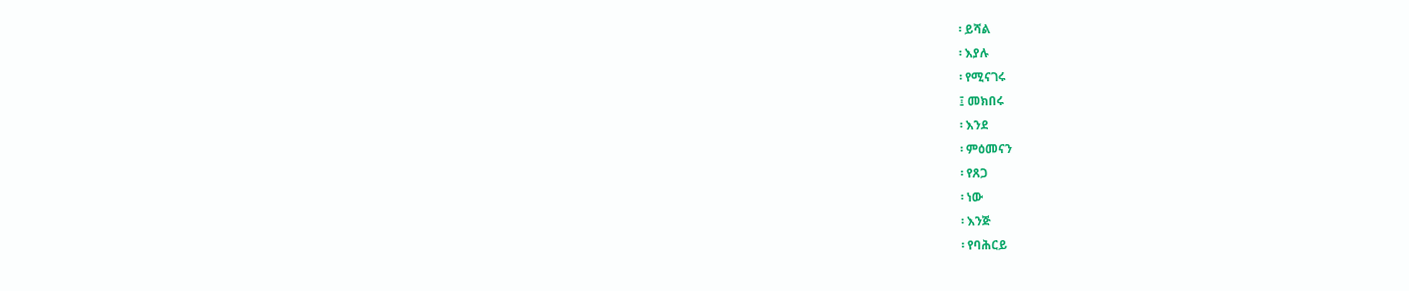፡ ይሻል
፡ እያሉ
፡ የሚናገሩ
፤ መክበሩ
፡ እንደ
፡ ምዕመናን
፡ የጸጋ
፡ ነው
፡ እንጅ
፡ የባሕርይ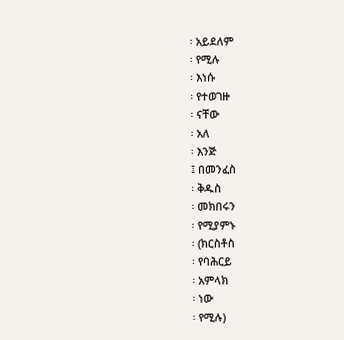፡ አይደለም
፡ የሚሉ
፡ እነሱ
፡ የተወገዙ
፡ ናቸው
፡ አለ
፡ እንጅ
፤ በመንፈስ
፡ ቅዱስ
፡ መክበሩን
፡ የሚያምኑ
፡ (ክርስቶስ
፡ የባሕርይ
፡ አምላክ
፡ ነው
፡ የሚሉ)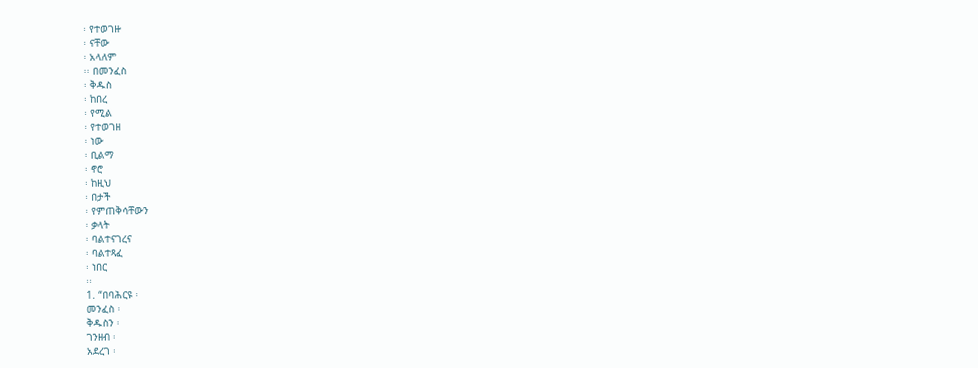፡ የተወገዙ
፡ ናቸው
፡ አላለም
፡፡ በመንፈስ
፡ ቅዱስ
፡ ከበረ
፡ የሚል
፡ የተወገዘ
፡ ነው
፡ ቢልማ
፡ ኖሮ
፡ ከዚህ
፡ በታች
፡ የምጠቅሳቸውን
፡ ቃላት
፡ ባልተናገረና
፡ ባልተጻፈ
፡ ነበር
፡፡
1. “በባሕርዩ ፡
መንፈስ ፡
ቅዱስን ፡
ገንዘብ ፡
አደረገ ፡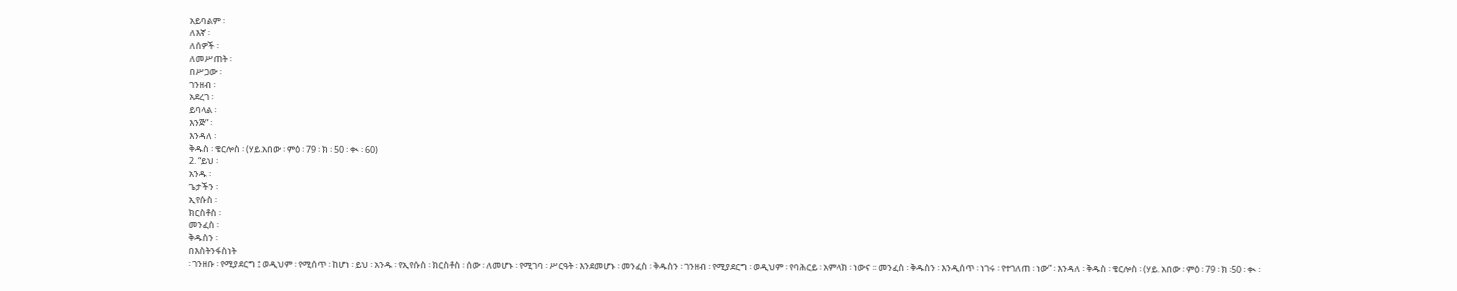አይባልም ፡
ለእኛ ፡
ለሰዎች ፡
ለመሥጠት ፡
በሥጋው ፡
ገንዘብ ፡
አደረገ ፡
ይባላል ፡
እንጅ” ፡
እንዳለ ፡
ቅዱስ ፡ ቄርሎስ ፡ (ሃይ.አበው ፡ ምዕ ፡ 79 ፡ ክ ፡ 50 ፡ ቊ ፡ 60)
2. “ይህ ፡
አንዱ ፡
ጌታችን ፡
ኢየሱስ ፡
ክርስቶስ ፡
መንፈስ ፡
ቅዱስን ፡
በእስትንፋስነት
፡ ገንዘቡ ፡ የሚያደርግ ፤ ወዲህም ፡ የሚሰጥ ፡ ከሆነ ፡ ይህ ፡ አንዱ ፡ የኢየሱስ ፡ ክርስቶስ ፡ ሰው ፡ ለመሆኑ ፡ የሚገባ ፡ ሥርዓት ፡ እንደመሆኑ ፡ መንፈስ ፡ ቅዱስን ፡ ገንዘብ ፡ የሚያደርግ ፡ ወዲህም ፡ የባሕርይ ፡ አምላክ ፡ ነውና ፡፡ መንፈስ ፡ ቅዱስን ፡ እንዲሰጥ ፡ ነገሩ ፡ የተገለጠ ፡ ነው” ፡ እንዳለ ፡ ቅዱስ ፡ ቄርሎስ ፡ (ሃይ. አበው ፡ ምዕ ፡ 79 ፡ ክ ፡50 ፡ ቊ ፡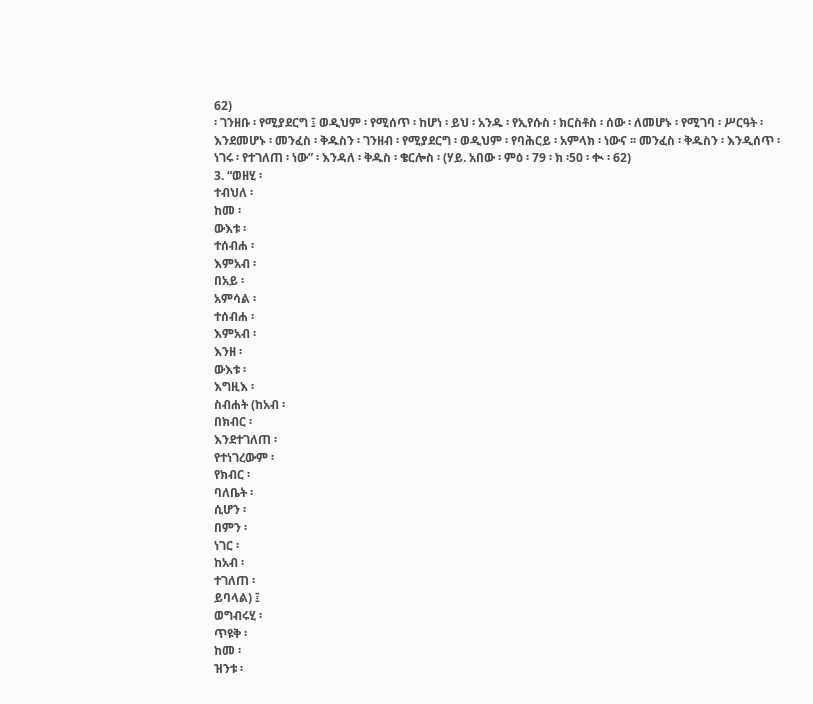62)
፡ ገንዘቡ ፡ የሚያደርግ ፤ ወዲህም ፡ የሚሰጥ ፡ ከሆነ ፡ ይህ ፡ አንዱ ፡ የኢየሱስ ፡ ክርስቶስ ፡ ሰው ፡ ለመሆኑ ፡ የሚገባ ፡ ሥርዓት ፡ እንደመሆኑ ፡ መንፈስ ፡ ቅዱስን ፡ ገንዘብ ፡ የሚያደርግ ፡ ወዲህም ፡ የባሕርይ ፡ አምላክ ፡ ነውና ፡፡ መንፈስ ፡ ቅዱስን ፡ እንዲሰጥ ፡ ነገሩ ፡ የተገለጠ ፡ ነው” ፡ እንዳለ ፡ ቅዱስ ፡ ቄርሎስ ፡ (ሃይ. አበው ፡ ምዕ ፡ 79 ፡ ክ ፡50 ፡ ቊ ፡ 62)
3. “ወዘሂ ፡
ተብህለ ፡
ከመ ፡
ውእቱ ፡
ተሰብሐ ፡
እምአብ ፡
በአይ ፡
አምሳል ፡
ተሰብሐ ፡
እምአብ ፡
እንዘ ፡
ውእቱ ፡
እግዚእ ፡
ስብሐት (ከአብ ፡
በክብር ፡
እንደተገለጠ ፡
የተነገረውም ፡
የክብር ፡
ባለቤት ፡
ሲሆን ፡
በምን ፡
ነገር ፡
ከአብ ፡
ተገለጠ ፡
ይባላል) ፤
ወግብሩሂ ፡
ጥዩቅ ፡
ከመ ፡
ዝንቱ ፡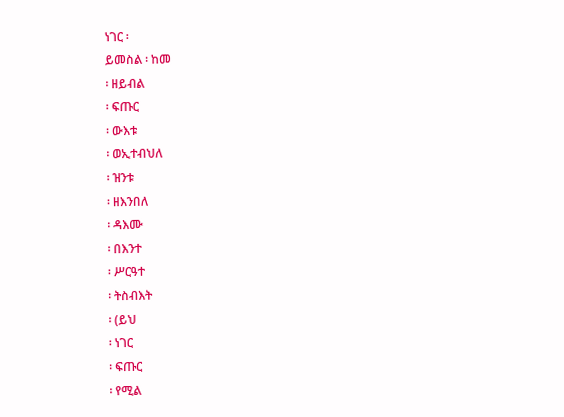ነገር ፡
ይመስል ፡ ከመ
፡ ዘይብል
፡ ፍጡር
፡ ውእቱ
፡ ወኢተብህለ
፡ ዝንቱ
፡ ዘእንበለ
፡ ዳእሙ
፡ በእንተ
፡ ሥርዓተ
፡ ትስብእት
፡ (ይህ
፡ ነገር
፡ ፍጡር
፡ የሚል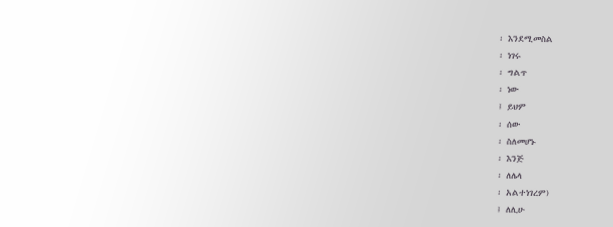፡ እንደሚመስል
፡ ነገሩ
፡ ግልጥ
፡ ነው
፤ ይህም
፡ ሰው
፡ ስለመሆኑ
፡ እንጅ
፡ ለሌላ
፡ አልተነገረም)
፤ ለሊሁ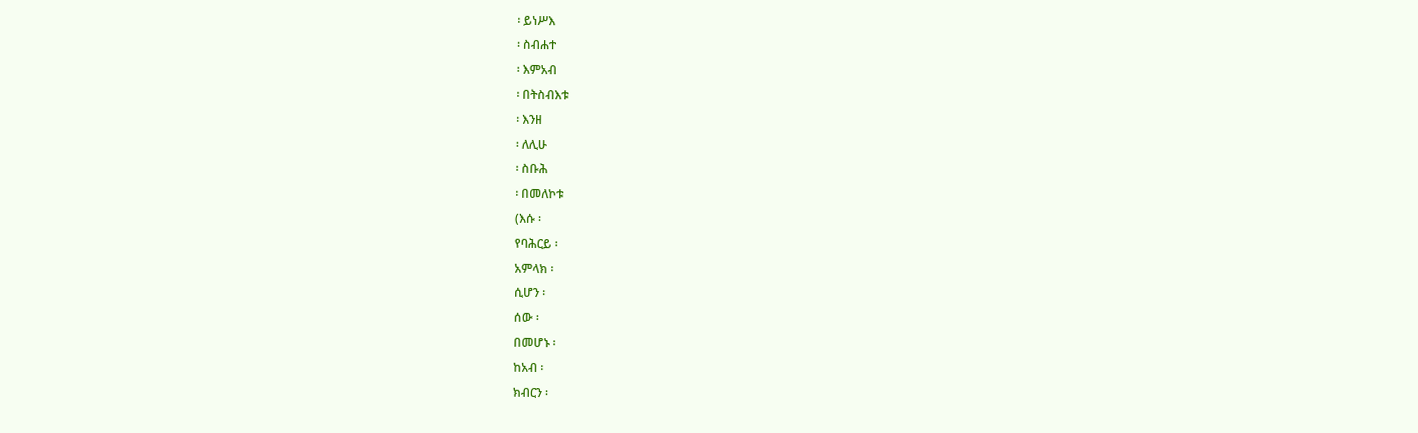፡ ይነሥእ
፡ ስብሐተ
፡ እምአብ
፡ በትስብእቱ
፡ እንዘ
፡ ለሊሁ
፡ ስቡሕ
፡ በመለኮቱ
(እሱ ፡
የባሕርይ ፡
አምላክ ፡
ሲሆን ፡
ሰው ፡
በመሆኑ ፡
ከአብ ፡
ክብርን ፡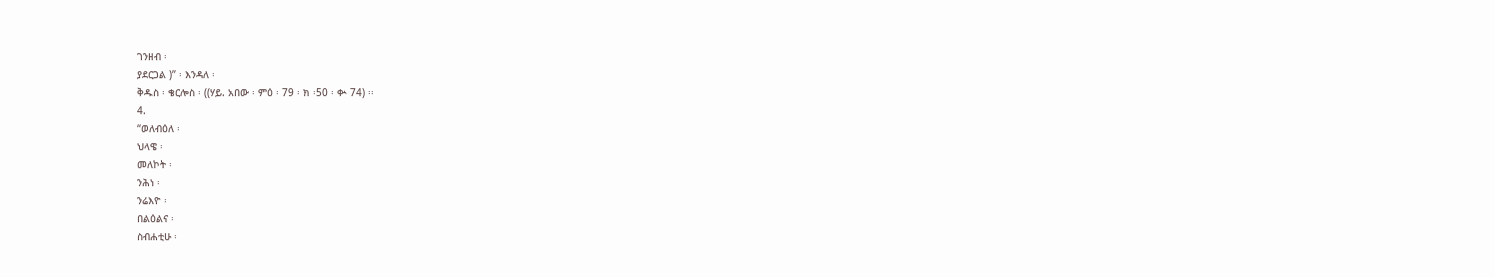ገንዘብ ፡
ያደርጋል )” ፡ እንዳለ ፡
ቅዱስ ፡ ቄርሎስ ፡ ((ሃይ. አበው ፡ ምዕ ፡ 79 ፡ ክ ፡50 ፡ ቊ 74) ፡፡
4.
“ወለብዕለ ፡
ህላዌ ፡
መለኮት ፡
ንሕነ ፡
ንሬእዮ ፡
በልዕልና ፡
ስብሐቲሁ ፡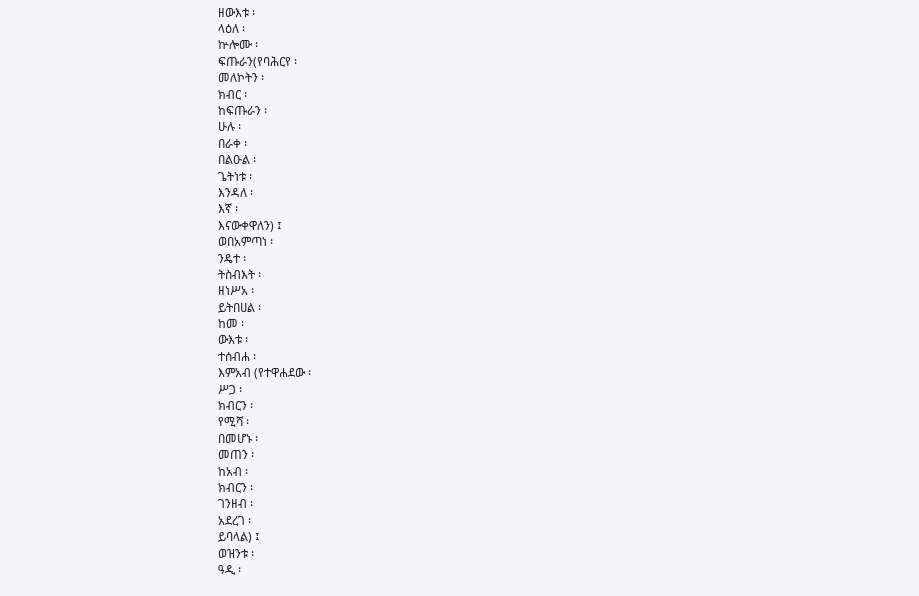ዘውእቱ ፡
ላዕለ ፡
ኵሎሙ ፡
ፍጡራን(የባሕርየ ፡
መለኮትን ፡
ክብር ፡
ከፍጡራን ፡
ሁሉ ፡
በራቀ ፡
በልዑል ፡
ጌትነቱ ፡
እንዳለ ፡
እኛ ፡
እናውቀዋለን) ፤
ወበአምጣነ ፡
ንዴተ ፡
ትስብእት ፡
ዘነሥአ ፡
ይትበሀል ፡
ከመ ፡
ውእቱ ፡
ተሰብሐ ፡
እምአብ (የተዋሐደው ፡
ሥጋ ፡
ክብርን ፡
የሚሻ ፡
በመሆኑ ፡
መጠን ፡
ከአብ ፡
ክብርን ፡
ገንዘብ ፡
አደረገ ፡
ይባላል) ፤
ወዝንቱ ፡
ዓዲ ፡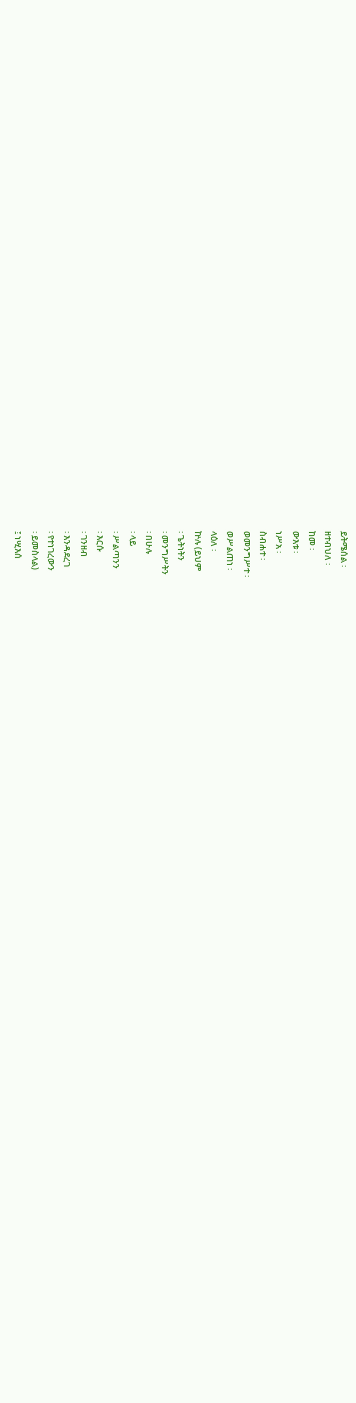ይትሜሰል ፡
ዘተብህለ ፡
ከመ ፡
ውእቱ ፡
ነሥአ ፡
ስብሐተ ፡
ወመንግሥተ ፡
ወሥልጠነ ፡
ላዕለ ፡
ኵሉ (ይህም
፡ ጌትነትን
፡ መንግሥትን
፡ በሁሉ
፡ ላይ
፡ ሥልጣንን
፡ እርሱ
፡ ገንዘብ
፡ እንዳደረገ
፡ የተነገረውን
፡ ይመስላል)
፤ ነሢእሰ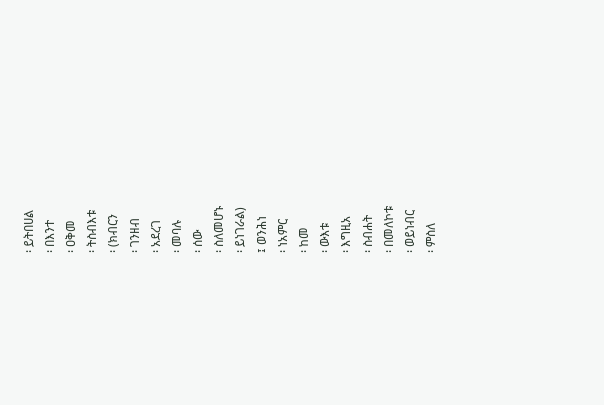፡ ይትበሀል
፡ በእንተ
፡ ዐቅመ
፡ ትስብእቱ
፡ (ክብርን
፡ ገንዘብ
፡ አደረገ
፡ መባሉ
፡ ሰው
፡ ስለመሆኑ
፡ ይነገራል)
፤ ወንሕነ
፡ ነአምር
፡ ከመ
፡ ውእቱ
፡ እግዚአ
፡ ስብሐት
፡ በመለኮቱ
፡ ወይነብር
፡ ምስለ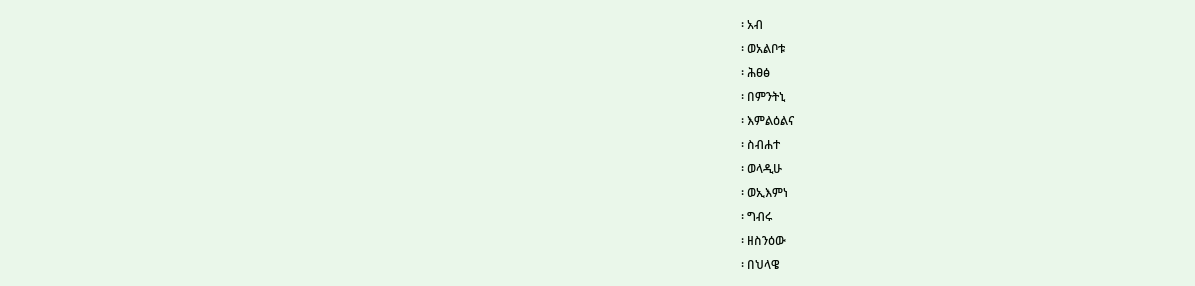፡ አብ
፡ ወአልቦቱ
፡ ሕፀፅ
፡ በምንትኒ
፡ እምልዕልና
፡ ስብሐተ
፡ ወላዲሁ
፡ ወኢእምነ
፡ ግብሩ
፡ ዘስንዕው
፡ በህላዌ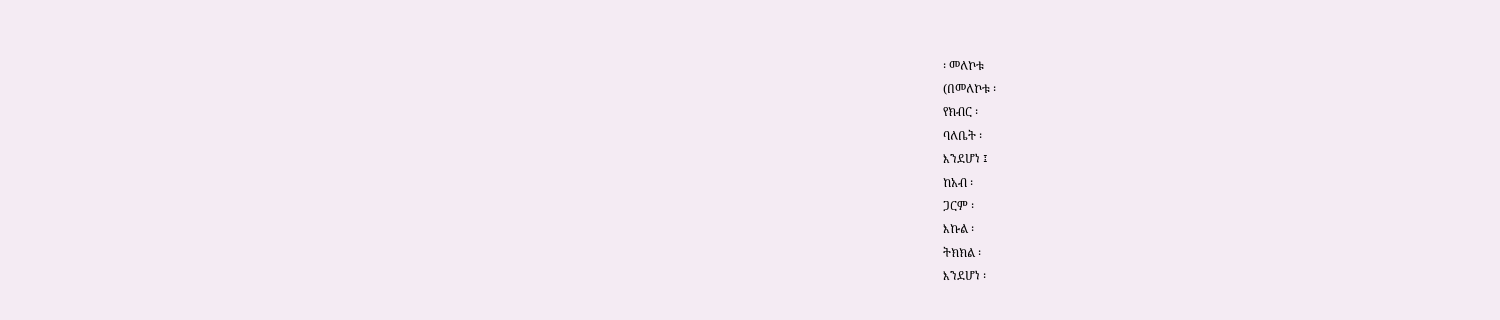፡ መለኮቱ
(በመለኮቱ ፡
የክብር ፡
ባለቤት ፡
እንደሆነ ፤
ከአብ ፡
ጋርም ፡
እኩል ፡
ትክክል ፡
እንደሆነ ፡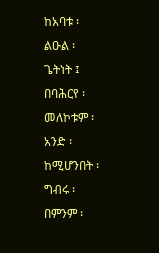ከአባቱ ፡
ልዑል ፡
ጌትነት ፤
በባሕርየ ፡
መለኮቱም ፡
አንድ ፡
ከሚሆንበት ፡
ግብሩ ፡
በምንም ፡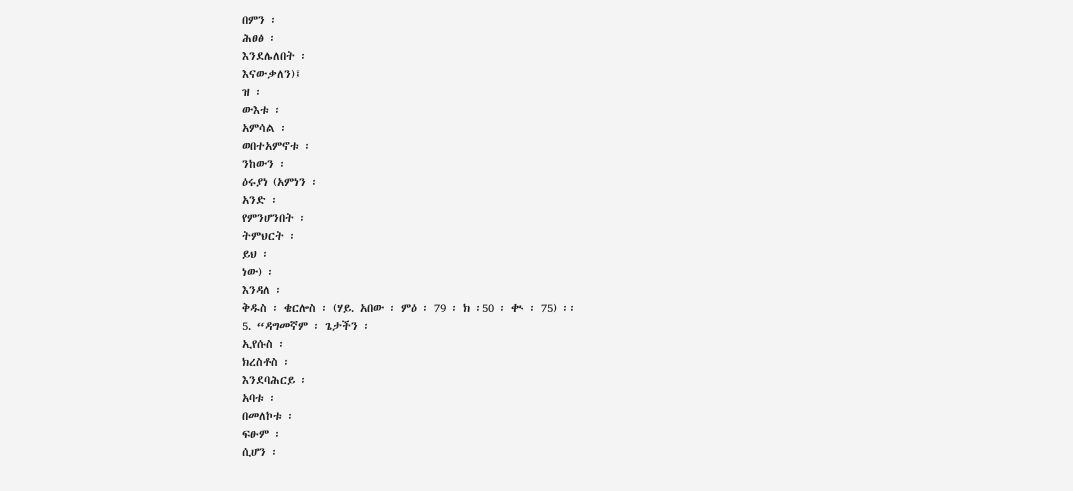በምን ፡
ሕፀፅ ፡
እንደሌለበት ፡
እናውቃለን)፤
ዝ ፡
ውእቱ ፡
አምሳል ፡
ወበተአምኖቱ ፡
ንከውን ፡
ዕሩያነ (አምነን ፡
አንድ ፡
የምንሆንበት ፡
ትምህርት ፡
ይህ ፡
ነው) ፡
እንዳለ ፡
ቅዱስ ፡ ቄርሎስ ፡ (ሃይ. አበው ፡ ምዕ ፡ 79 ፡ ክ ፡50 ፡ ቊ ፡ 75) ፡፡
5. “ዳግመኛም ፡ ጌታችን ፡
ኢየሱስ ፡
ክረስቶስ ፡
እንደባሕርይ ፡
አባቱ ፡
በመለኮቱ ፡
ፍፁም ፡
ሲሆን ፡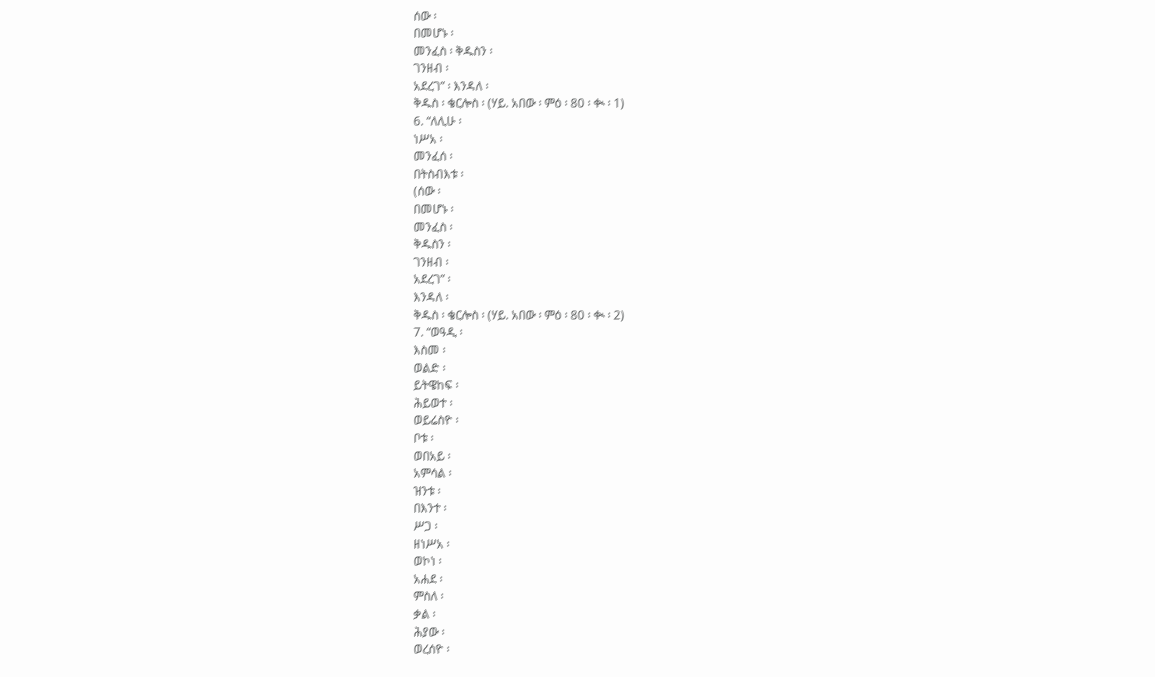ሰው ፡
በመሆኑ ፡
መንፈስ ፡ ቅዱስን ፡
ገንዘብ ፡
አደረገ” ፡ እንዳለ ፡
ቅዱስ ፡ ቄርሎስ ፡ (ሃይ. አበው ፡ ምዕ ፡ 80 ፡ ቊ ፡ 1)
6. “ለሊሁ ፡
ነሥአ ፡
መንፈሰ ፡
በትስብእቱ ፡
(ሰው ፡
በመሆኑ ፡
መንፈስ ፡
ቅዱስን ፡
ገንዘብ ፡
አደረገ” ፡
እንዳለ ፡
ቅዱስ ፡ ቄርሎስ ፡ (ሃይ. አበው ፡ ምዕ ፡ 80 ፡ ቊ ፡ 2)
7. “ወዓዲ ፡
እስመ ፡
ወልድ ፡
ይትዌከፍ ፡
ሕይወተ ፡
ወይሬስዮ ፡
ቦቱ ፡
ወበአይ ፡
አምሳል ፡
ዝንቱ ፡
በእንተ ፡
ሥጋ ፡
ዘነሥአ ፡
ወኮነ ፡
አሐደ ፡
ምስለ ፡
ቃል ፡
ሕያው ፡
ወረሰዮ ፡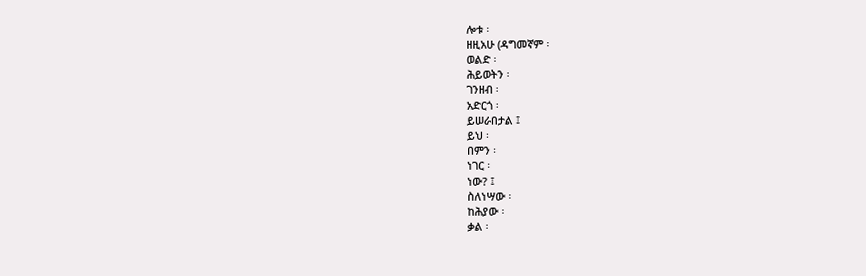ሎቱ ፡
ዘዚአሁ (ዳግመኛም ፡
ወልድ ፡
ሕይወትን ፡
ገንዘብ ፡
አድርጎ ፡
ይሠራበታል ፤
ይህ ፡
በምን ፡
ነገር ፡
ነው? ፤
ስለነሣው ፡
ከሕያው ፡
ቃል ፡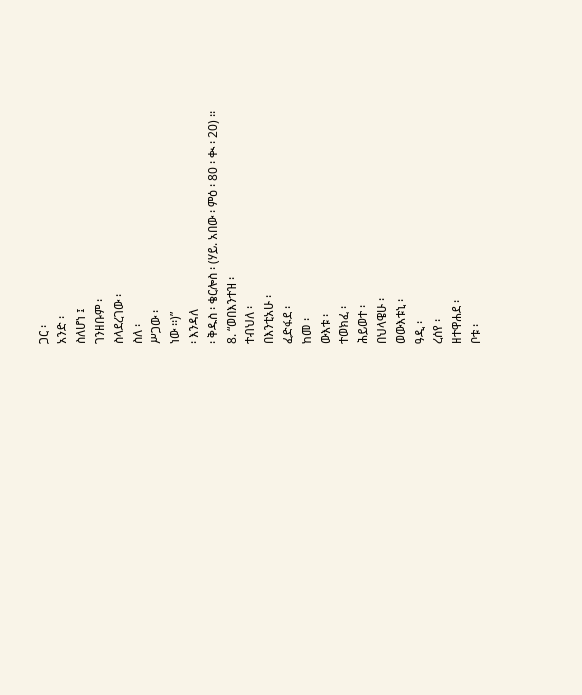ጋር ፡
አንድ ፡
ስለሆነ ፤
ገንዘቡም ፡
ስላደረገው ፡
ስለ ፡
ሥጋው ፡
ነው ፡፡)”
፡ እንዳለ
፡ ቅዱስ ፡ ቄርሎስ ፡ (ሃይ. አበው ፡ ምዕ ፡ 80 ፡ ቊ ፡ 20) ፡፡
8. “ወበእንተዝ ፡
ተብህለ ፡
በእንቲአሁ ፡
ፈድፋደ ፡
ከመ ፡
ውእቱ ፡
ተወክፈ ፡
ሕይወተ ፡
በህላዌሁ ፡
ወውእቱኒ ፡
ዓዲ ፡
ረሰየ ፡
ዘተዋሐደ ፡
ቦቱ ፡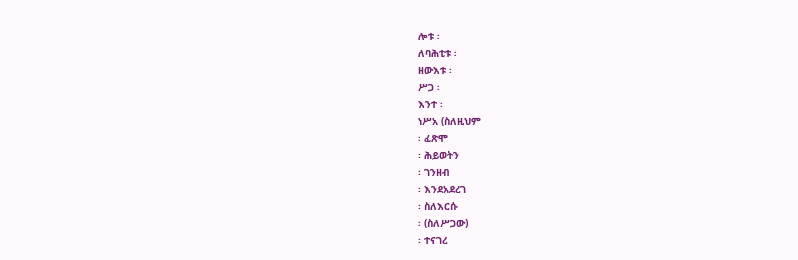ሎቱ ፡
ለባሕቲቱ ፡
ዘውእቱ ፡
ሥጋ ፡
እንተ ፡
ነሥአ (ስለዚህም
፡ ፈጽሞ
፡ ሕይወትን
፡ ገንዘብ
፡ እንደአደረገ
፡ ስለእርሱ
፡ (ስለሥጋው)
፡ ተናገረ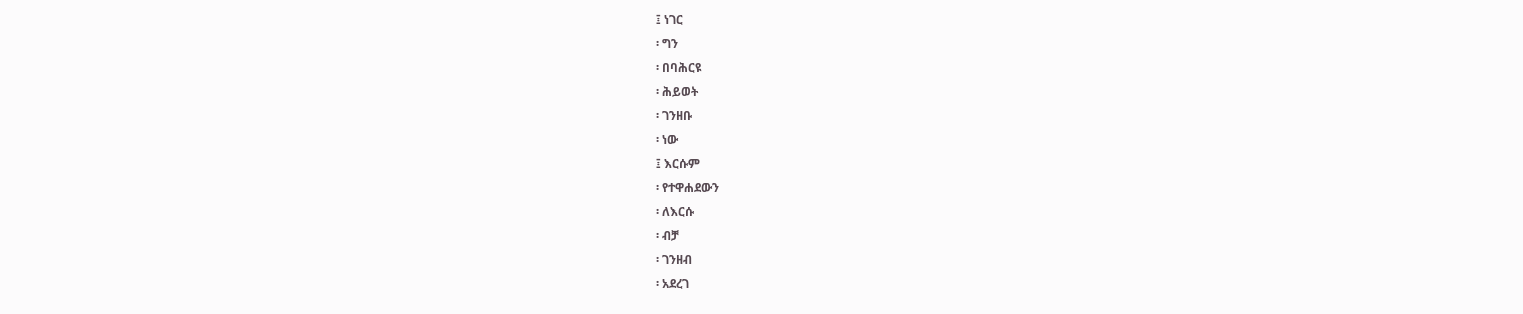፤ ነገር
፡ ግን
፡ በባሕርዩ
፡ ሕይወት
፡ ገንዘቡ
፡ ነው
፤ እርሱም
፡ የተዋሐደውን
፡ ለእርሱ
፡ ብቻ
፡ ገንዘብ
፡ አደረገ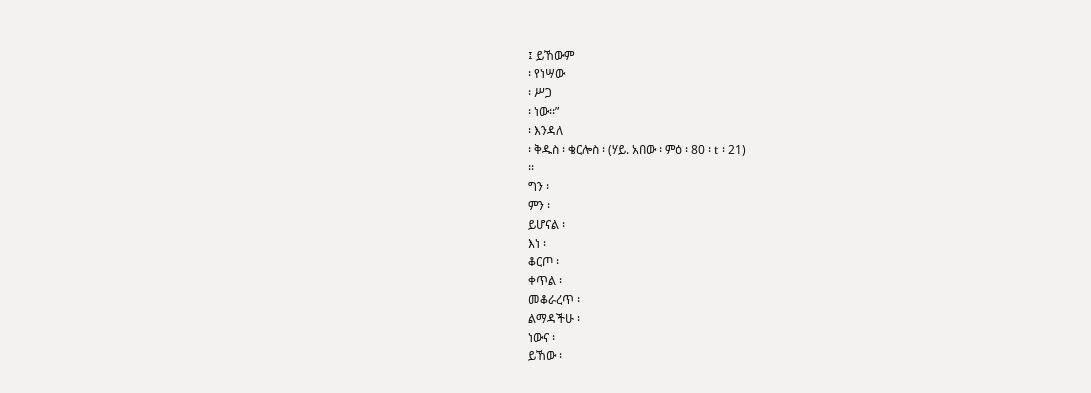፤ ይኸውም
፡ የነሣው
፡ ሥጋ
፡ ነው፡፡”
፡ እንዳለ
፡ ቅዱስ ፡ ቄርሎስ ፡ (ሃይ. አበው ፡ ምዕ ፡ 80 ፡ t ፡ 21)
፡፡
ግን ፡
ምን ፡
ይሆናል ፡
እነ ፡
ቆርጦ ፡
ቀጥል ፡
መቆራረጥ ፡
ልማዳችሁ ፡
ነውና ፡
ይኸው ፡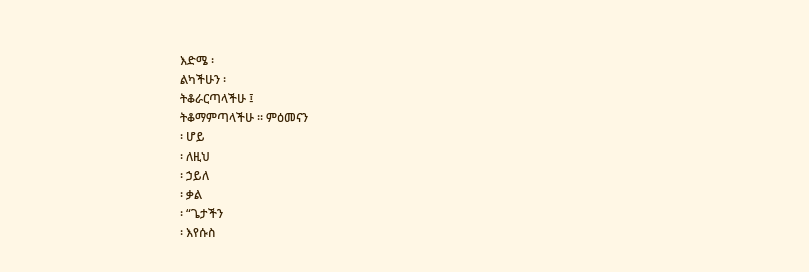እድሜ ፡
ልካችሁን ፡
ትቆራርጣላችሁ ፤
ትቆማምጣላችሁ ፡፡ ምዕመናን
፡ ሆይ
፡ ለዚህ
፡ ኃይለ
፡ ቃል
፡ “ጌታችን
፡ እየሱስ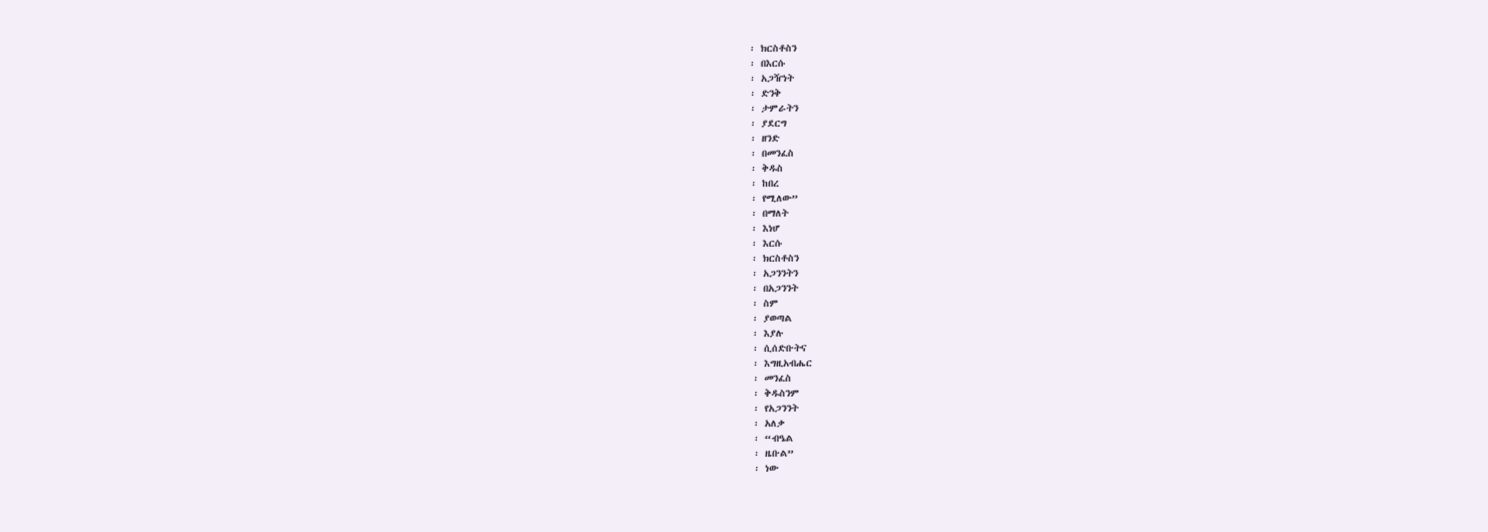፡ ክርስቶስን
፡ በእርሱ
፡ አጋዥነት
፡ ድንቅ
፡ ታምራትን
፡ ያደርግ
፡ ዘንድ
፡ በመንፈስ
፡ ቅዱስ
፡ ከበረ
፡ የሚለው”
፡ በማለት
፡ እነሆ
፡ እርሱ
፡ ክርስቶስን
፡ አጋንንትን
፡ በአጋንንት
፡ ስም
፡ ያወጣል
፡ እያሉ
፡ ሲሰድቡትና
፡ እግዚአብሔር
፡ መንፈስ
፡ ቅዱስንም
፡ የአጋንንት
፡ አለቃ
፡ “ብዔል
፡ ዜቡል”
፡ ነው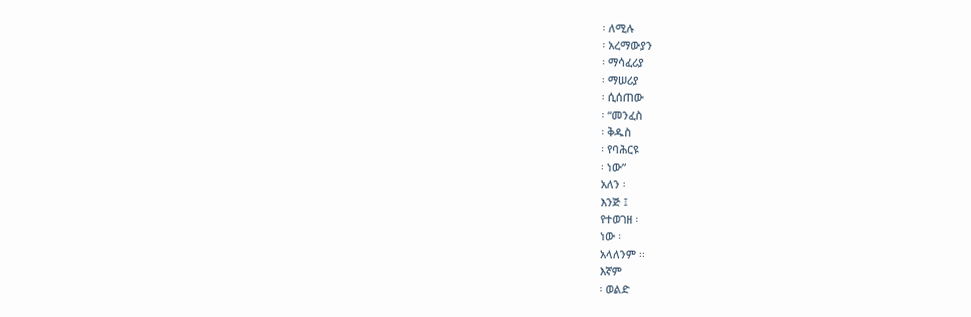፡ ለሚሉ
፡ አረማውያን
፡ ማሳፈሪያ
፡ ማሠሪያ
፡ ሲሰጠው
፡ “መንፈስ
፡ ቅዱስ
፡ የባሕርዩ
፡ ነው”
አለን ፡
እንጅ ፤
የተወገዘ ፡
ነው ፡
አላለንም ፡፡
እኛም
፡ ወልድ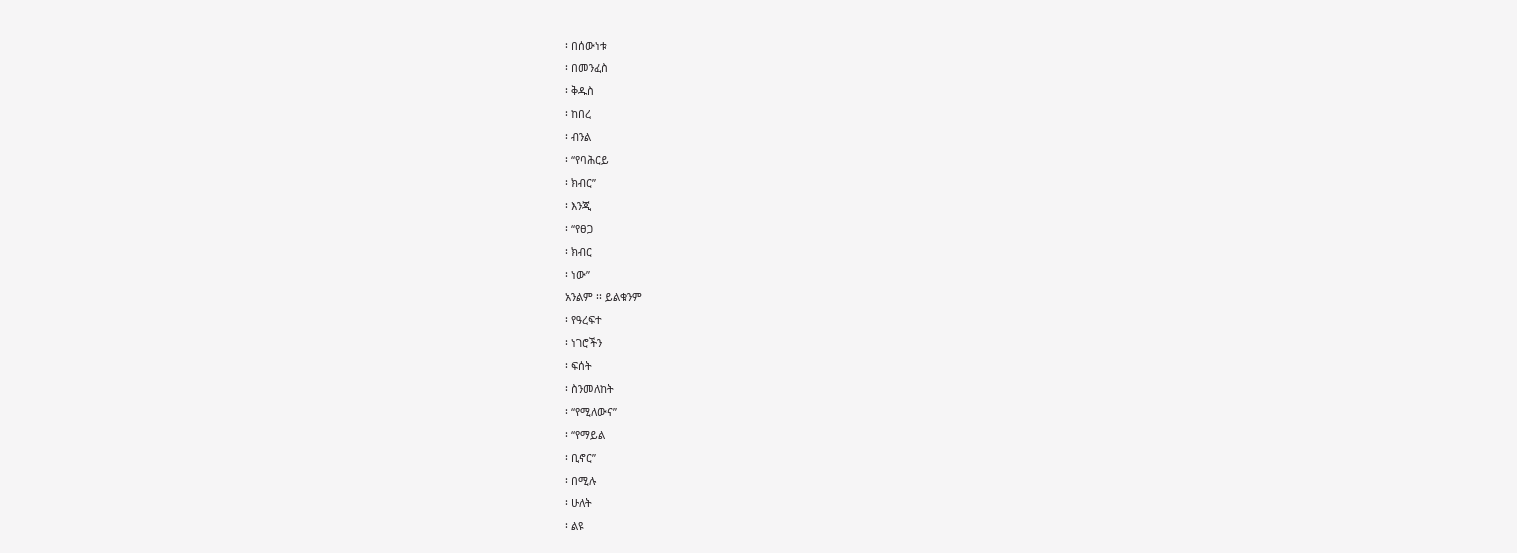፡ በሰውነቱ
፡ በመንፈስ
፡ ቅዱስ
፡ ከበረ
፡ ብንል
፡ “የባሕርይ
፡ ክብር”
፡ እንጂ
፡ “የፀጋ
፡ ክብር
፡ ነው”
አንልም ፡፡ ይልቁንም
፡ የዓረፍተ
፡ ነገሮችን
፡ ፍሰት
፡ ስንመለከት
፡ “የሚለውና”
፡ “የማይል
፡ ቢኖር”
፡ በሚሉ
፡ ሁለት
፡ ልዩ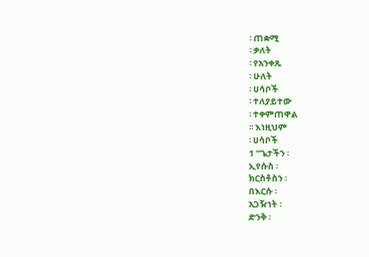፡ ጠቋሚ
፡ ቃለት
፡ የአንቀጹ
፡ ሁለት
፡ ሀሳቦች
፡ ተለያይተው
፡ ተቀምጠዋል
፡፡ እነዚህም
፡ ሀሳቦች
1 “ጌታችን ፡
ኢየሱስ ፡
ክርስቶስን ፡
በእርሱ ፡
አጋዥነት ፡
ድንቅ ፡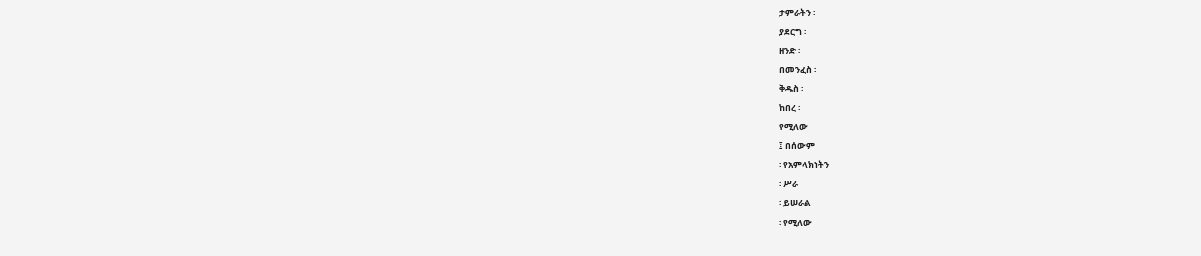ታምራትን ፡
ያደርግ ፡
ዘንድ ፡
በመንፈስ ፡
ቅዱስ ፡
ከበረ ፡
የሚለው
፤ በሰውም
፡ የአምላክነትን
፡ ሥራ
፡ ይሠራል
፡ የሚለው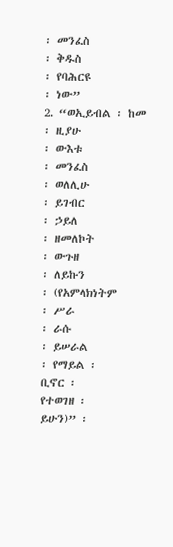፡ መንፈስ
፡ ቅዱስ
፡ የባሕርዩ
፡ ነው”
2. “ወኢይብል ፡ ከመ
፡ ዚያሁ
፡ ውእቱ
፡ መንፈስ
፡ ወለሊሁ
፡ ይገብር
፡ ኃይለ
፡ ዘመለኮት
፡ ውጉዘ
፡ ለይኩን
፡ (የአምላክነትም
፡ ሥራ
፡ ራሱ
፡ ይሠራል
፡ የማይል ፡
ቢኖር ፡
የተወገዘ ፡
ይሁን)” ፡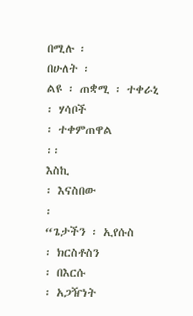በሚሉ ፡
በሁለት ፡
ልዩ ፡ ጠቋሚ ፡ ተቀራኒ
፡ ሃሳቦች
፡ ተቀምጠዋል
፡፡
እስኪ
፡ እናስበው
፡
“ጌታችን ፡ ኢየሱስ
፡ ክርስቶስን
፡ በእርሱ
፡ አጋዥነት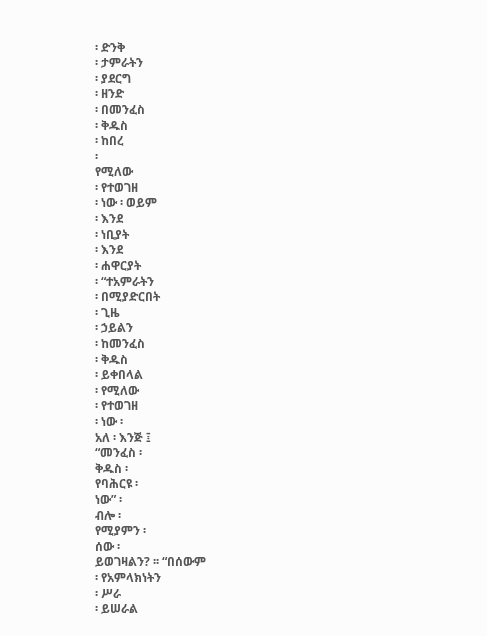፡ ድንቅ
፡ ታምራትን
፡ ያደርግ
፡ ዘንድ
፡ በመንፈስ
፡ ቅዱስ
፡ ከበረ
፡
የሚለው
፡ የተወገዘ
፡ ነው ፡ ወይም
፡ እንደ
፡ ነቢያት
፡ እንደ
፡ ሐዋርያት
፡ “ተአምራትን
፡ በሚያድርበት
፡ ጊዜ
፡ ኃይልን
፡ ከመንፈስ
፡ ቅዱስ
፡ ይቀበላል
፡ የሚለው
፡ የተወገዘ
፡ ነው ፡
አለ ፡ እንጅ ፤
“መንፈስ ፡
ቅዱስ ፡
የባሕርዩ ፡
ነው” ፡
ብሎ ፡
የሚያምን ፡
ሰው ፡
ይወገዛልን? ፡፡ “በሰውም
፡ የአምላክነትን
፡ ሥራ
፡ ይሠራል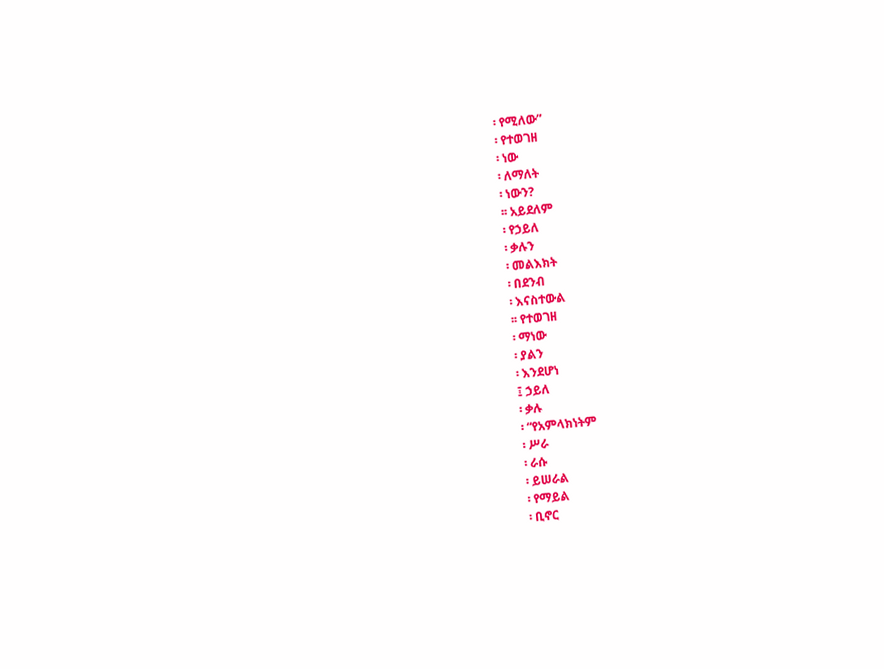፡ የሚለው”
፡ የተወገዘ
፡ ነው
፡ ለማለት
፡ ነውን?
፡፡ አይደለም
፡ የኃይለ
፡ ቃሉን
፡ መልእክት
፡ በደንብ
፡ እናስተውል
፡፡ የተወገዘ
፡ ማነው
፡ ያልን
፡ እንደሆነ
፤ ኃይለ
፡ ቃሉ
፡ “የአምላክነትም
፡ ሥራ
፡ ራሱ
፡ ይሠራል
፡ የማይል
፡ ቢኖር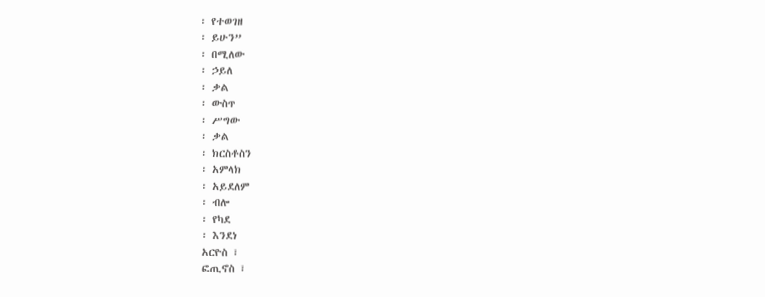፡ የተወገዘ
፡ ይሁን”
፡ በሚለው
፡ ኃይለ
፡ ቃል
፡ ውስጥ
፡ ሥግው
፡ ቃል
፡ ክርስቶስን
፡ አምላክ
፡ አይደለም
፡ ብሎ
፡ የካደ
፡ እንደነ
አርዮስ ፣
ፎጢኖስ ፣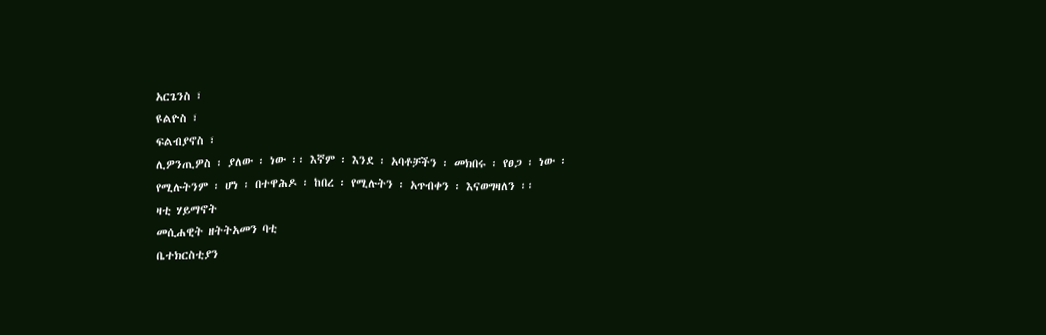አርጌንስ ፣
ዩልዮስ ፣
ፍልብያኖስ ፣
ሊዎንጢዎስ ፡ ያለው ፡ ነው ፡፡ እኛም ፡ እንደ ፡ አባቶቻችን ፡ መክበሩ ፡ የፀጋ ፡ ነው ፡
የሚሉትንም ፡ ሆነ ፡ በተዋሕዶ ፡ ከበረ ፡ የሚሉትን ፡ አጥብቀን ፡ እናወግዛለን ፡፡
ዛቲ ሃይማኖት
መሲሐዊት ዘትትአመን ባቲ
ቤተክርስቲያን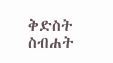ቅድስት
ስብሐት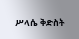ሥላሴ ቅድስት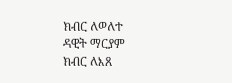ክብር ለወለተ
ዳዊት ማርያም
ክብር ለእጸ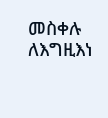መስቀሉ ለእግዚእነ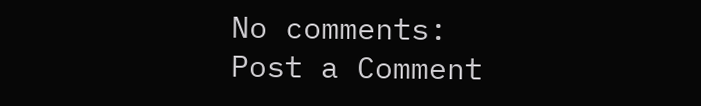No comments:
Post a Comment